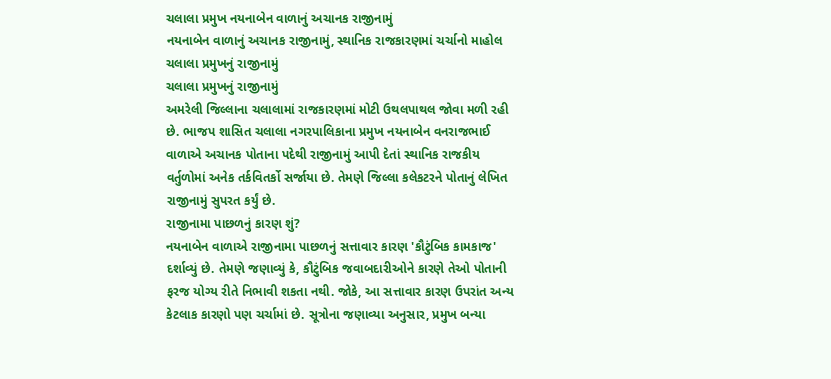ચલાલા પ્રમુખ નયનાબેન વાળાનું અચાનક રાજીનામું
નયનાબેન વાળાનું અચાનક રાજીનામું, સ્થાનિક રાજકારણમાં ચર્ચાનો માહોલ
ચલાલા પ્રમુખનું રાજીનામું
ચલાલા પ્રમુખનું રાજીનામું
અમરેલી જિલ્લાના ચલાલામાં રાજકારણમાં મોટી ઉથલપાથલ જોવા મળી રહી છે. ભાજપ શાસિત ચલાલા નગરપાલિકાના પ્રમુખ નયનાબેન વનરાજભાઈ વાળાએ અચાનક પોતાના પદેથી રાજીનામું આપી દેતાં સ્થાનિક રાજકીય વર્તુળોમાં અનેક તર્કવિતર્કો સર્જાયા છે. તેમણે જિલ્લા કલેકટરને પોતાનું લેખિત રાજીનામું સુપરત કર્યું છે.
રાજીનામા પાછળનું કારણ શું?
નયનાબેન વાળાએ રાજીનામા પાછળનું સત્તાવાર કારણ 'કૌટુંબિક કામકાજ' દર્શાવ્યું છે. તેમણે જણાવ્યું કે, કૌટુંબિક જવાબદારીઓને કારણે તેઓ પોતાની ફરજ યોગ્ય રીતે નિભાવી શકતા નથી. જોકે, આ સત્તાવાર કારણ ઉપરાંત અન્ય કેટલાક કારણો પણ ચર્ચામાં છે. સૂત્રોના જણાવ્યા અનુસાર, પ્રમુખ બન્યા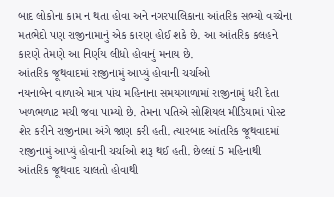બાદ લોકોના કામ ન થતા હોવા અને નગરપાલિકાના આંતરિક સભ્યો વચ્ચેના મતભેદો પણ રાજીનામાનું એક કારણ હોઈ શકે છે. આ આંતરિક કલહને કારણે તેમણે આ નિર્ણય લીધો હોવાનું મનાય છે.
આંતરિક જૂથવાદમાં રાજીનામું આપ્યું હોવાની ચર્ચાઓ
નયનાબેન વાળાએ માત્ર પાંચ મહિનાના સમયગાળામાં રાજીનામું ધરી દેતા ખળભળાટ મચી જવા પામ્યો છે. તેમના પતિએ સોશિયલ મીડિયામાં પોસ્ટ શેર કરીને રાજીનામા અંગે જાણ કરી હતી. ત્યારબાદ આંતરિક જૂથવાદમાં રાજીનામું આપ્યું હોવાની ચર્ચાઓ શરૂ થઈ હતી. છેલ્લાં 5 મહિનાથી આંતરિક જૂથવાદ ચાલતો હોવાથી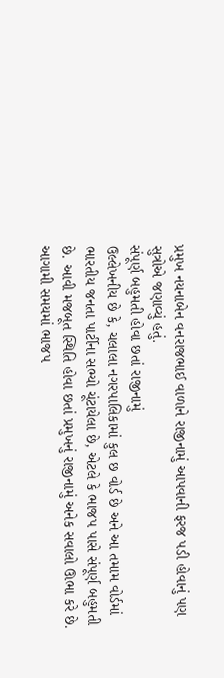પ્રમુખ નયનાબેન વનરાજભાઈ વાળાને રાજીનામું આપવાની ફરજ પડી હોવાનું પણ સુત્રોએ જણાવ્યું હતું.
સંપૂર્ણ બહુમતી હોવા છતાં રાજીનામું
ઉલ્લેખનીય છે કે, ચલાલા નગરપાલિકામાં કુલ છ વોર્ડ છે અને આ તમામ વોર્ડમાં ભારતીય જનતા પાર્ટીના સભ્યો ચૂંટાયેલા છે, એટલે કે ભાજપ પાસે સંપૂર્ણ બહુમતી છે. આવી મજબૂત સ્થિતિ હોવા છતાં પ્રમુખનું રાજીનામું અનેક સવાલો ઊભા કરે છે. આગામી સમયમાં ભાજપ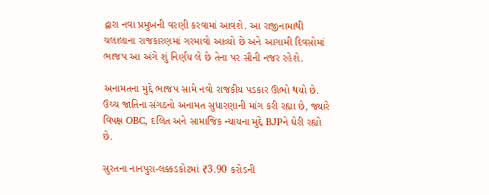દ્વારા નવા પ્રમુખની વરણી કરવામાં આવશે. આ રાજીનામાથી ચલાલાના રાજકારણમાં ગરમાવો આવ્યો છે અને આગામી દિવસોમાં ભાજપ આ અંગે શું નિર્ણય લે છે તેના પર સૌની નજર રહેશે.

અનામતના મુદ્દે ભાજપ સામે નવો રાજકીય પડકાર ઊભો થયો છે. ઉચ્ચ જાતિના સંગઠનો અનામત સુધારણાની માંગ કરી રહ્યા છે, જ્યારે વિપક્ષ OBC, દલિત અને સામાજિક ન્યાયના મુદ્દે BJPને ઘેરી રહ્યો છે.

સુરતના નાનપુરા-લક્કડકોટમાં ₹3.90 કરોડની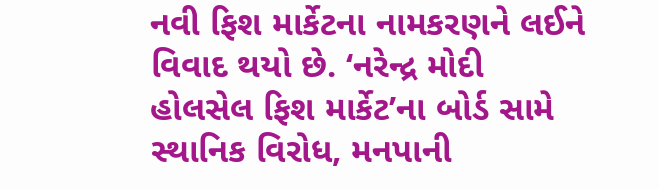નવી ફિશ માર્કેટના નામકરણને લઈને વિવાદ થયો છે. ‘નરેન્દ્ર મોદી હોલસેલ ફિશ માર્કેટ’ના બોર્ડ સામે સ્થાનિક વિરોધ, મનપાની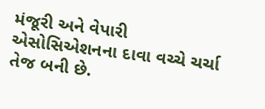મંજૂરી અને વેપારી એસોસિએશનના દાવા વચ્ચે ચર્ચા તેજ બની છે.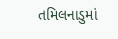તમિલનાડુમાં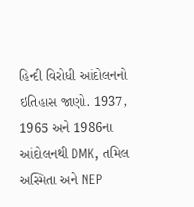હિન્દી વિરોધી આંદોલનનો ઇતિહાસ જાણો. 1937, 1965 અને 1986ના આંદોલનથી DMK, તમિલ અસ્મિતા અને NEP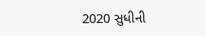2020 સુધીની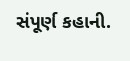સંપૂર્ણ કહાની.